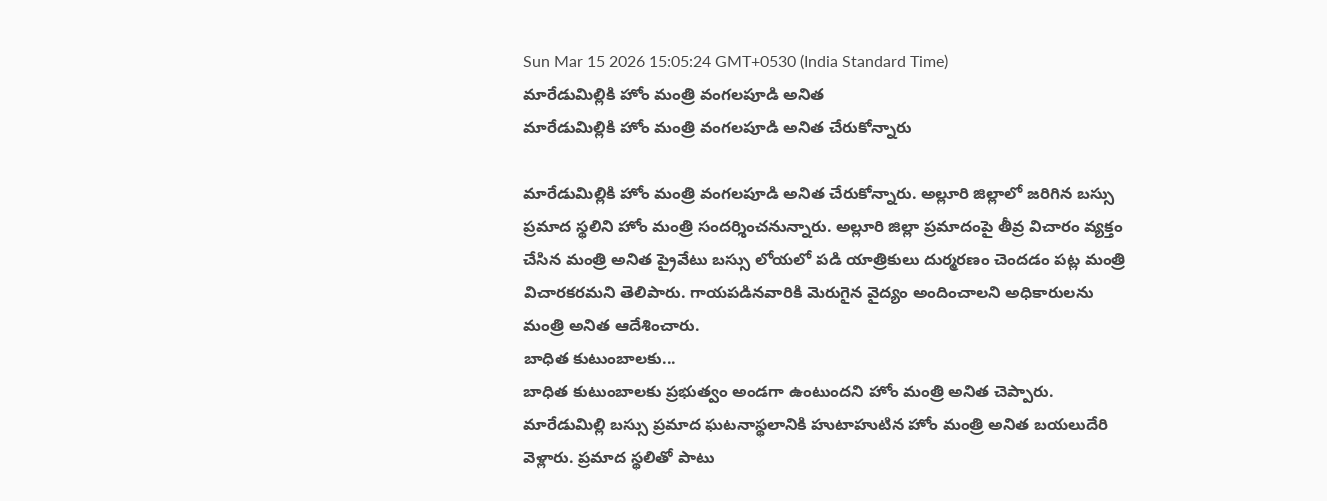Sun Mar 15 2026 15:05:24 GMT+0530 (India Standard Time)
మారేడుమిల్లికి హోం మంత్రి వంగలపూడి అనిత
మారేడుమిల్లికి హోం మంత్రి వంగలపూడి అనిత చేరుకోన్నారు

మారేడుమిల్లికి హోం మంత్రి వంగలపూడి అనిత చేరుకోన్నారు. అల్లూరి జిల్లాలో జరిగిన బస్సు ప్రమాద స్థలిని హోం మంత్రి సందర్శించనున్నారు. అల్లూరి జిల్లా ప్రమాదంపై తీవ్ర విచారం వ్యక్తం చేసిన మంత్రి అనిత ప్రైవేటు బస్సు లోయలో పడి యాత్రికులు దుర్మరణం చెందడం పట్ల మంత్రి విచారకరమని తెలిపారు. గాయపడినవారికి మెరుగైన వైద్యం అందించాలని అధికారులను మంత్రి అనిత ఆదేశించారు.
బాధిత కుటుంబాలకు...
బాధిత కుటుంబాలకు ప్రభుత్వం అండగా ఉంటుందని హోం మంత్రి అనిత చెప్పారు. మారేడుమిల్లి బస్సు ప్రమాద ఘటనాస్థలానికి హుటాహుటిన హోం మంత్రి అనిత బయలుదేరి వెళ్లారు. ప్రమాద స్థలితో పాటు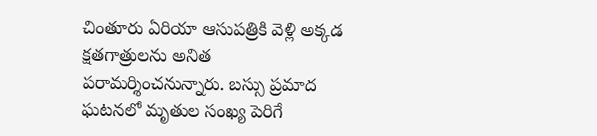చింతూరు ఏరియా ఆసుపత్రికి వెళ్లి అక్కడ క్షతగాత్రులను అనిత పరామర్శించనున్నారు. బస్సు ప్రమాద ఘటనలో మృతుల సంఖ్య పెరిగే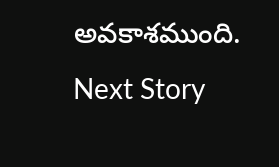అవకాశముంది.
Next Story